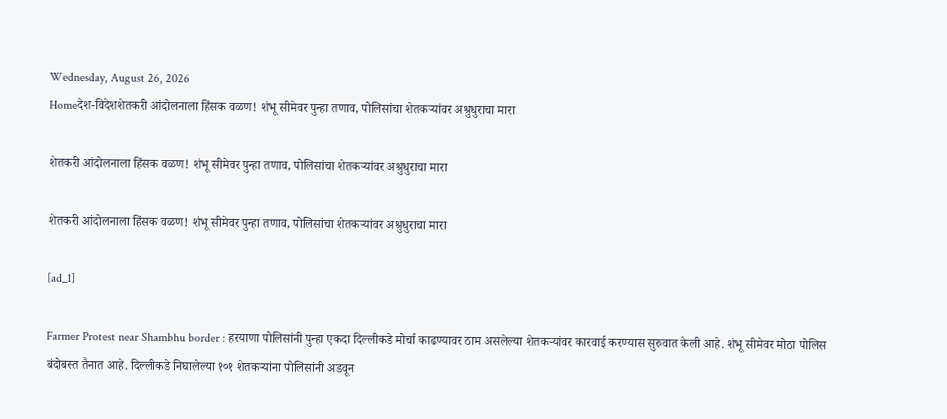Wednesday, August 26, 2026
Homeदेश-विदेशशेतकरी आंदोलनाला हिंसक वळण! शंभू सीमेवर पुन्हा तणाव, पोलिसांचा शेतकऱ्यांवर अश्रुधुराचा मारा

शेतकरी आंदोलनाला हिंसक वळण! शंभू सीमेवर पुन्हा तणाव, पोलिसांचा शेतकऱ्यांवर अश्रुधुराचा मारा

शेतकरी आंदोलनाला हिंसक वळण! शंभू सीमेवर पुन्हा तणाव, पोलिसांचा शेतकऱ्यांवर अश्रुधुराचा मारा

[ad_1]

Farmer Protest near Shambhu border : हरयाणा पोलिसांनी पुन्हा एकदा दिल्लीकडे मोर्चा काढण्यावर ठाम असलेल्या शेतकऱ्यांवर कारवाई करण्यास सुरुवात केली आहे. शंभू सीमेवर मोठा पोलिस बंदोबस्त तैनात आहे. दिल्लीकडे निघालेल्या १०१ शेतकऱ्यांना पोलिसांनी अडवून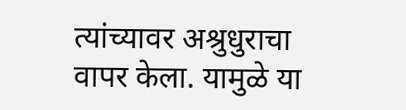त्यांच्यावर अश्रुधुराचा वापर केला. यामुळे या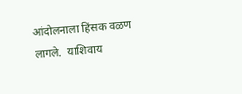आंदोलनाला हिंसक वळण लागले.  याशिवाय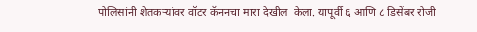पोलिसांनी शेतकऱ्यांवर वॉटर कॅननचा मारा देखील  केला. यापूर्वी ६ आणि ८ डिसेंबर रोजी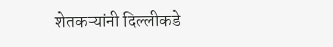शेतकऱ्यांनी दिल्लीकडे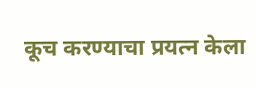कूच करण्याचा प्रयत्न केला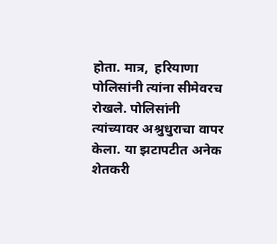होता. मात्र,  हरियाणा पोलिसांनी त्यांना सीमेवरच रोखले. पोलिसांनी त्यांच्यावर अश्रुधुराचा वापर केला. या झटापटीत अनेक शेतकरी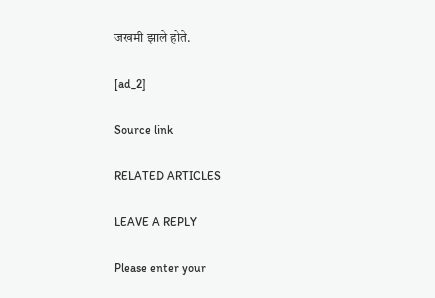जखमी झाले होते.

[ad_2]

Source link

RELATED ARTICLES

LEAVE A REPLY

Please enter your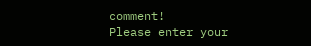comment!
Please enter your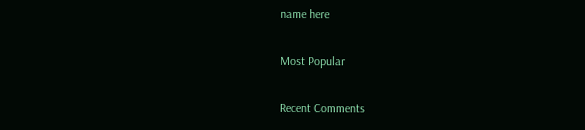name here

Most Popular

Recent Comments